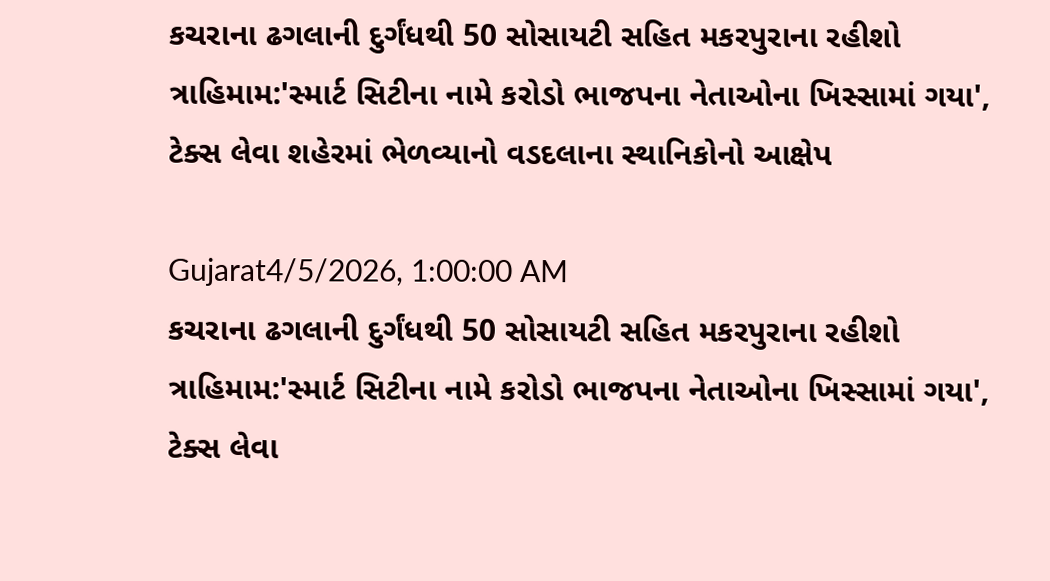કચરાના ઢગલાની દુર્ગંધથી 50 સોસાયટી સહિત મકરપુરાના રહીશો ત્રાહિમામ:'સ્માર્ટ સિટીના નામે કરોડો ભાજપના નેતાઓના ખિસ્સામાં ગયા', ટેક્સ લેવા શહેરમાં ભેળવ્યાનો વડદલાના સ્થાનિકોનો આક્ષેપ

Gujarat4/5/2026, 1:00:00 AM
કચરાના ઢગલાની દુર્ગંધથી 50 સોસાયટી સહિત મકરપુરાના રહીશો ત્રાહિમામ:'સ્માર્ટ સિટીના નામે કરોડો ભાજપના નેતાઓના ખિસ્સામાં ગયા', ટેક્સ લેવા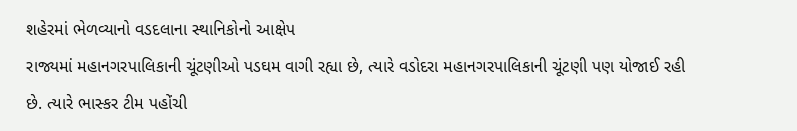શહેરમાં ભેળવ્યાનો વડદલાના સ્થાનિકોનો આક્ષેપ
રાજ્યમાં મહાનગરપાલિકાની ચૂંટણીઓ પડઘમ વાગી રહ્યા છે, ત્યારે વડોદરા મહાનગરપાલિકાની ચૂંટણી પણ યોજાઈ રહી છે. ત્યારે ભાસ્કર ટીમ પહોંચી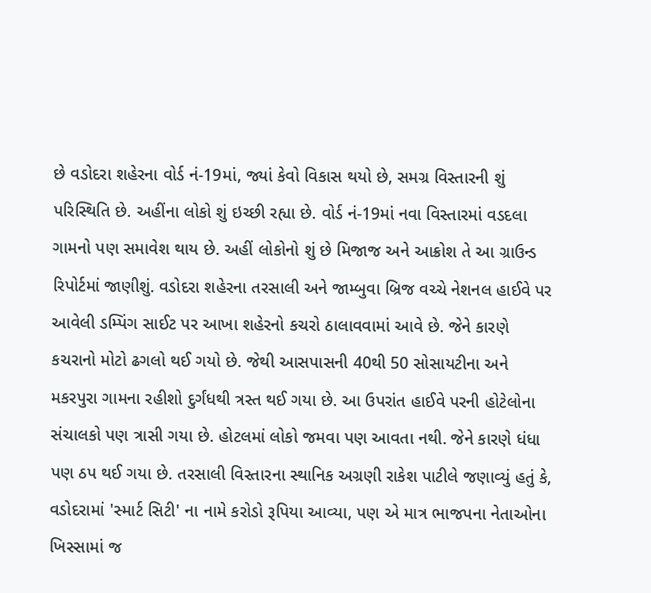છે વડોદરા શહેરના વોર્ડ નં-19માં, જ્યાં કેવો વિકાસ થયો છે, સમગ્ર વિસ્તારની શું પરિસ્થિતિ છે. અહીંના લોકો શું ઇચ્છી રહ્યા છે. વોર્ડ નં-19માં નવા વિસ્તારમાં વડદલા ગામનો પણ સમાવેશ થાય છે. અહીં લોકોનો શું છે મિજાજ અને આક્રોશ તે આ ગ્રાઉન્ડ રિપોર્ટમાં જાણીશું. વડોદરા શહેરના તરસાલી અને જામ્બુવા બ્રિજ વચ્ચે નેશનલ હાઈવે પર આવેલી ડમ્પિંગ સાઈટ પર આખા શહેરનો કચરો ઠાલાવવામાં આવે છે. જેને કારણે કચરાનો મોટો ઢગલો થઈ ગયો છે. જેથી આસપાસની 40થી 50 સોસાયટીના અને મકરપુરા ગામના રહીશો દુર્ગંધથી ત્રસ્ત થઈ ગયા છે. આ ઉપરાંત હાઈવે પરની હોટેલોના સંચાલકો પણ ત્રાસી ગયા છે. હોટલમાં લોકો જમવા પણ આવતા નથી. જેને કારણે ધંધા પણ ઠપ થઈ ગયા છે. તરસાલી વિસ્તારના સ્થાનિક અગ્રણી રાકેશ પાટીલે જણાવ્યું હતું કે, વડોદરામાં 'સ્માર્ટ સિટી' ના નામે કરોડો રૂપિયા આવ્યા, પણ એ માત્ર ભાજપના નેતાઓના ખિસ્સામાં જ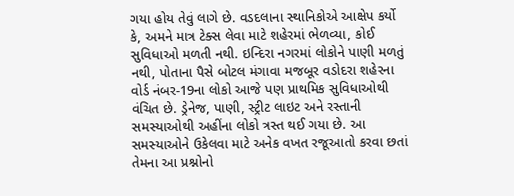ગયા હોય તેવું લાગે છે. વડદલાના સ્થાનિકોએ આક્ષેપ કર્યો કે, અમને માત્ર ટેક્સ લેવા માટે શહેરમાં ભેળવ્યા, કોઈ સુવિધાઓ મળતી નથી. ઇન્દિરા નગરમાં લોકોને પાણી મળતું નથી, પોતાના પૈસે બોટલ મંગાવા મજબૂર વડોદરા શહેરના વોર્ડ નંબર-19ના લોકો આજે પણ પ્રાથમિક સુવિધાઓથી વંચિત છે. ડ્રેનેજ, પાણી, સ્ટ્રીટ લાઇટ અને રસ્તાની સમસ્યાઓથી અહીંના લોકો ત્રસ્ત થઈ ગયા છે. આ સમસ્યાઓને ઉકેલવા માટે અનેક વખત રજૂઆતો કરવા છતાં તેમના આ પ્રશ્નોનો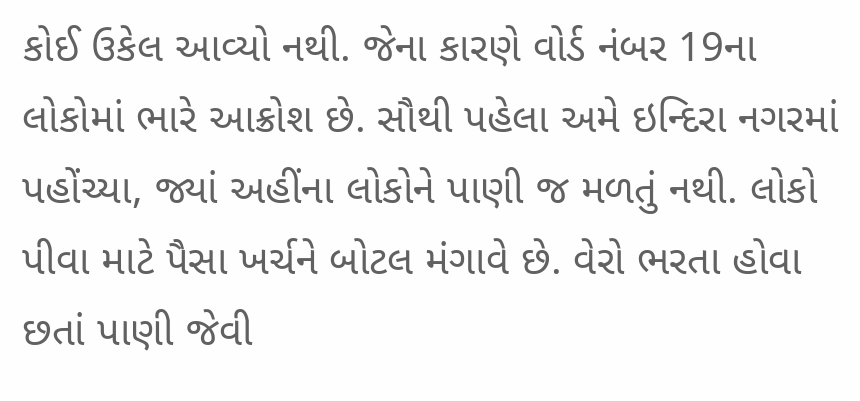કોઈ ઉકેલ આવ્યો નથી. જેના કારણે વોર્ડ નંબર 19ના લોકોમાં ભારે આક્રોશ છે. સૌથી પહેલા અમે ઇન્દિરા નગરમાં પહોંચ્યા, જ્યાં અહીંના લોકોને પાણી જ મળતું નથી. લોકો પીવા માટે પૈસા ખર્ચને બોટલ મંગાવે છે. વેરો ભરતા હોવા છતાં પાણી જેવી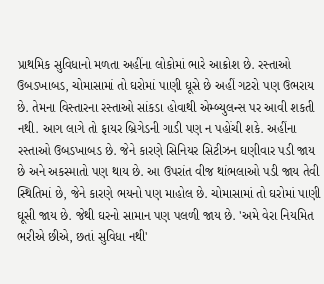પ્રાથમિક સુવિધાનો મળતા અહીંના લોકોમાં ભારે આક્રોશ છે. રસ્તાઓ ઉબડખાબડ, ચોમાસામાં તો ઘરોમાં પાણી ઘૂસે છે અહીં ગટરો પણ ઉભરાય છે. તેમના વિસ્તારના રસ્તાઓ સાંકડા હોવાથી એમ્બ્યુલન્સ પર આવી શકતી નથી. આગ લાગે તો ફાયર બ્રિગેડની ગાડી પણ ન પહોંચી શકે. અહીંના રસ્તાઓ ઉબડખાબડ છે. જેને કારણે સિનિયર સિટીઝન ઘણીવાર પડી જાય છે અને અકસ્માતો પણ થાય છે. આ ઉપરાંત વીજ થાંભલાઓ પડી જાય તેવી સ્થિતિમાં છે, જેને કારણે ભયનો પણ માહોલ છે. ચોમાસામાં તો ઘરોમાં પાણી ઘૂસી જાય છે. જેથી ઘરનો સામાન પણ પલળી જાય છે. 'અમે વેરા નિયમિત ભરીએ છીએ, છતાં સુવિધા નથી'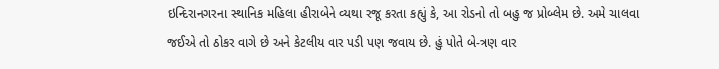ઇન્દિરાનગરના સ્થાનિક મહિલા હીરાબેને વ્યથા રજૂ કરતા કહ્યું કે, આ રોડનો તો બહુ જ પ્રોબ્લેમ છે. અમે ચાલવા જઈએ તો ઠોકર વાગે છે અને કેટલીય વાર પડી પણ જવાય છે. હું પોતે બે-ત્રણ વાર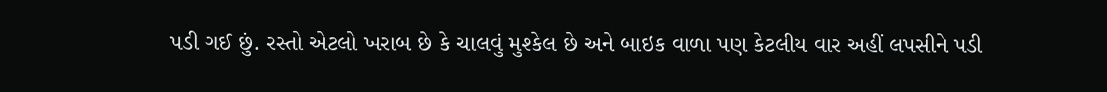પડી ગઈ છું. રસ્તો એટલો ખરાબ છે કે ચાલવું મુશ્કેલ છે અને બાઇક વાળા પણ કેટલીય વાર અહીં લપસીને પડી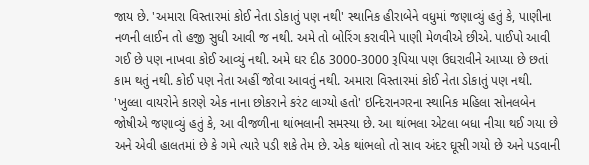જાય છે. 'અમારા વિસ્તારમાં કોઈ નેતા ડોકાતું પણ નથી' સ્થાનિક હીરાબેને વધુમાં જણાવ્યું હતું કે, પાણીના નળની લાઈન તો હજી સુધી આવી જ નથી. અમે તો બોરિંગ કરાવીને પાણી મેળવીએ છીએ. પાઈપો આવી ગઈ છે પણ નાખવા કોઈ આવ્યું નથી. અમે ઘર દીઠ 3000-3000 રૂપિયા પણ ઉઘરાવીને આપ્યા છે છતાં કામ થતું નથી. કોઈ પણ નેતા અહીં જોવા આવતું નથી. અમારા વિસ્તારમાં કોઈ નેતા ડોકાતું પણ નથી. 'ખુલ્લા વાયરોને કારણે એક નાના છોકરાને કરંટ લાગ્યો હતો' ઇન્દિરાનગરના સ્થાનિક મહિલા સોનલબેન જોષીએ જણાવ્યું હતું કે, આ વીજળીના થાંભલાની સમસ્યા છે. આ થાંભલા એટલા બધા નીચા થઈ ગયા છે અને એવી હાલતમાં છે કે ગમે ત્યારે પડી શકે તેમ છે. એક થાંભલો તો સાવ અંદર ઘૂસી ગયો છે અને પડવાની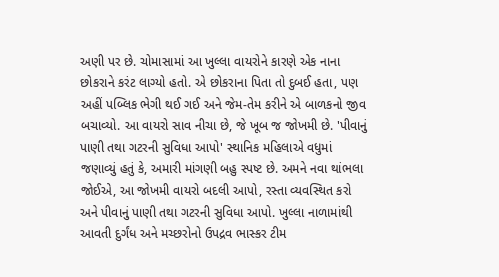અણી પર છે. ચોમાસામાં આ ખુલ્લા વાયરોને કારણે એક નાના છોકરાને કરંટ લાગ્યો હતો. એ છોકરાના પિતા તો દુબઈ હતા, પણ અહીં પબ્લિક ભેગી થઈ ગઈ અને જેમ-તેમ કરીને એ બાળકનો જીવ બચાવ્યો. આ વાયરો સાવ નીચા છે, જે ખૂબ જ જોખમી છે. 'પીવાનું પાણી તથા ગટરની સુવિધા આપો' સ્થાનિક મહિલાએ વધુમાં જણાવ્યું હતું કે, અમારી માંગણી બહુ સ્પષ્ટ છે. અમને નવા થાંભલા જોઈએ, આ જોખમી વાયરો બદલી આપો, રસ્તા વ્યવસ્થિત કરો અને પીવાનું પાણી તથા ગટરની સુવિધા આપો. ખુલ્લા નાળામાંથી આવતી દુર્ગંધ અને મચ્છરોનો ઉપદ્રવ ભાસ્કર ટીમ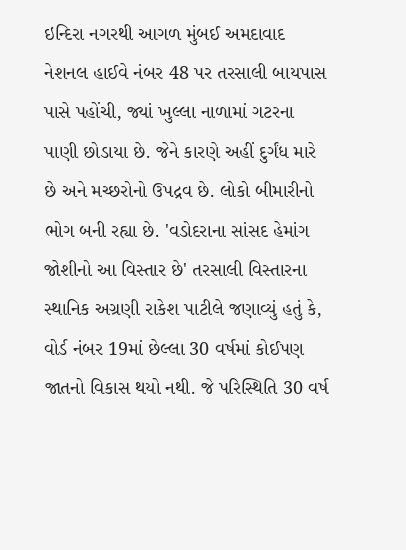ઇન્દિરા નગરથી આગળ મુંબઈ અમદાવાદ નેશનલ હાઈવે નંબર 48 પર તરસાલી બાયપાસ પાસે પહોંચી, જ્યાં ખુલ્લા નાળામાં ગટરના પાણી છોડાયા છે. જેને કારણે અહીં દુર્ગંધ મારે છે અને મચ્છરોનો ઉપદ્રવ છે. લોકો બીમારીનો ભોગ બની રહ્યા છે. 'વડોદરાના સાંસદ હેમાંગ જોશીનો આ વિસ્તાર છે' તરસાલી વિસ્તારના સ્થાનિક અગ્રણી રાકેશ પાટીલે જણાવ્યું હતું કે, વોર્ડ નંબર 19માં છેલ્લા 30 વર્ષમાં કોઈપણ જાતનો વિકાસ થયો નથી. જે પરિસ્થિતિ 30 વર્ષ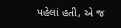પહેલાં હતી, એ જ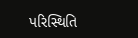પરિસ્થિતિ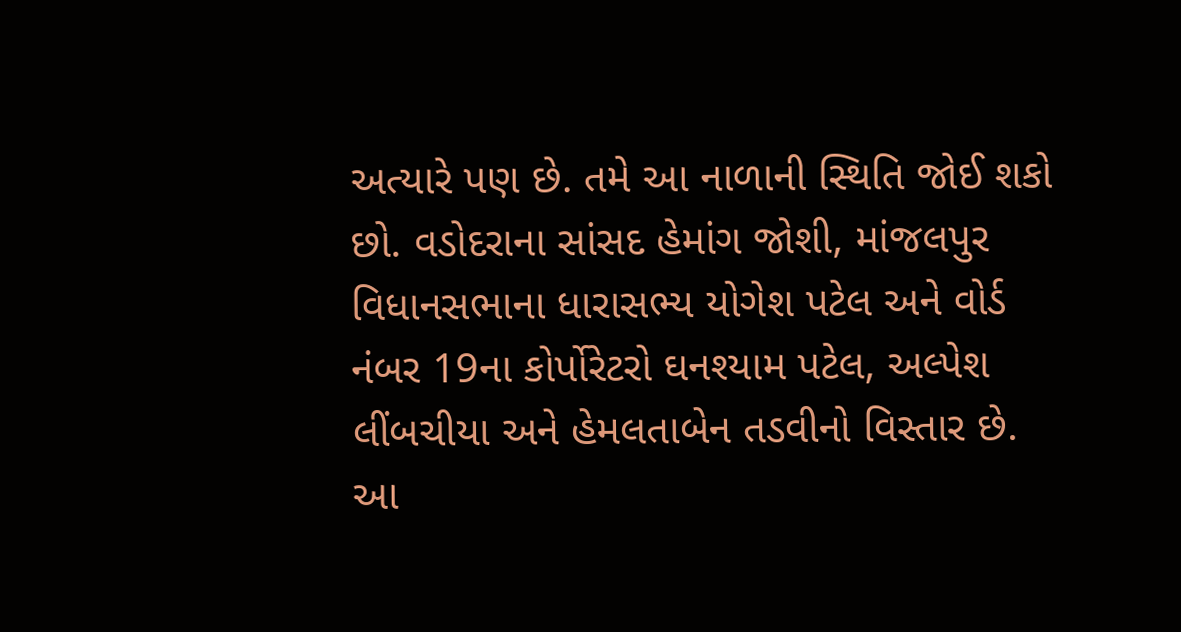અત્યારે પણ છે. તમે આ નાળાની સ્થિતિ જોઈ શકો છો. વડોદરાના સાંસદ હેમાંગ જોશી, માંજલપુર વિધાનસભાના ધારાસભ્ય યોગેશ પટેલ અને વોર્ડ નંબર 19ના કોર્પોરેટરો ઘનશ્યામ પટેલ, અલ્પેશ લીંબચીયા અને હેમલતાબેન તડવીનો વિસ્તાર છે. આ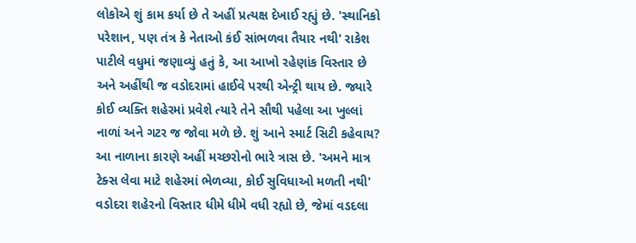લોકોએ શું કામ કર્યા છે તે અહીં પ્રત્યક્ષ દેખાઈ રહ્યું છે. 'સ્થાનિકો પરેશાન, પણ તંત્ર કે નેતાઓ કંઈ સાંભળવા તૈયાર નથી' રાકેશ પાટીલે વધુમાં જણાવ્યું હતું કે, આ આખો રહેણાંક વિસ્તાર છે અને અહીંથી જ વડોદરામાં હાઈવે પરથી એન્ટ્રી થાય છે. જ્યારે કોઈ વ્યક્તિ શહેરમાં પ્રવેશે ત્યારે તેને સૌથી પહેલા આ ખુલ્લાં નાળાં અને ગટર જ જોવા મળે છે. શું આને સ્માર્ટ સિટી કહેવાય? આ નાળાના કારણે અહીં મચ્છરોનો ભારે ત્રાસ છે. 'અમને માત્ર ટેક્સ લેવા માટે શહેરમાં ભેળવ્યા, કોઈ સુવિધાઓ મળતી નથી' વડોદરા શહેરનો વિસ્તાર ધીમે ધીમે વધી રહ્યો છે, જેમાં વડદલા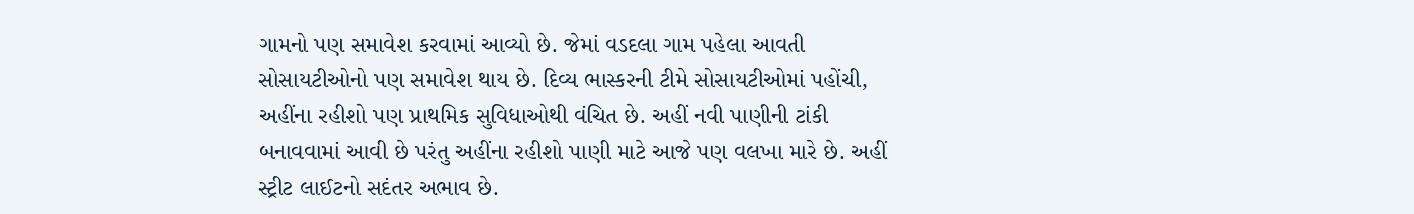ગામનો પણ સમાવેશ કરવામાં આવ્યો છે. જેમાં વડદલા ગામ પહેલા આવતી સોસાયટીઓનો પણ સમાવેશ થાય છે. દિવ્ય ભાસ્કરની ટીમે સોસાયટીઓમાં પહોંચી, અહીંના રહીશો પણ પ્રાથમિક સુવિધાઓથી વંચિત છે. અહીં નવી પાણીની ટાંકી બનાવવામાં આવી છે પરંતુ અહીંના રહીશો પાણી માટે આજે પણ વલખા મારે છે. અહીં સ્ટ્રીટ લાઈટનો સદંતર અભાવ છે.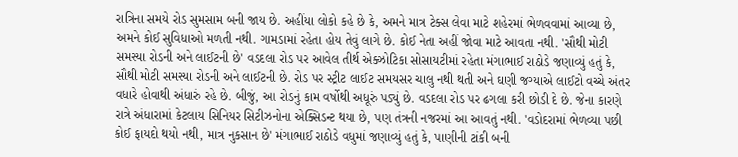રાત્રિના સમયે રોડ સુમસામ બની જાય છે. અહીંયા લોકો કહે છે કે, અમને માત્ર ટેક્સ લેવા માટે શહેરમાં ભેળવવામાં આવ્યા છે, અમને કોઈ સુવિધાઓ મળતી નથી. ગામડામાં રહેતા હોય તેવું લાગે છે. કોઈ નેતા અહીં જોવા માટે આવતા નથી. 'સૌથી મોટી સમસ્યા રોડની અને લાઈટની છે' વડદલા રોડ પર આવેલ તીર્થ એક્ઝોટિકા સોસાયટીમાં રહેતા મંગાભાઈ રાઠોડે જણાવ્યું હતું કે, સૌથી મોટી સમસ્યા રોડની અને લાઈટની છે. રોડ પર સ્ટ્રીટ લાઈટ સમયસર ચાલુ નથી થતી અને ઘણી જગ્યાએ લાઈટો વચ્ચે અંતર વધારે હોવાથી અંધારું રહે છે. બીજું, આ રોડનું કામ વર્ષોથી અધૂરું પડ્યું છે. વડદલા રોડ પર ઢગલા કરી છોડી દે છે. જેના કારણે રાત્રે અંધારામાં કેટલાય સિનિયર સિટીઝનોના એક્સિડન્ટ થયા છે, પણ તંત્રની નજરમાં આ આવતું નથી. 'વડોદરામાં ભેળવ્યા પછી કોઈ ફાયદો થયો નથી, માત્ર નુકસાન છે' મંગાભાઈ રાઠોડે વધુમાં જણાવ્યું હતું કે, પાણીની ટાંકી બની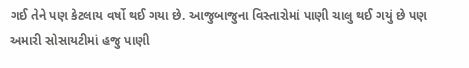ગઈ તેને પણ કેટલાય વર્ષો થઈ ગયા છે. આજુબાજુના વિસ્તારોમાં પાણી ચાલુ થઈ ગયું છે પણ અમારી સોસાયટીમાં હજુ પાણી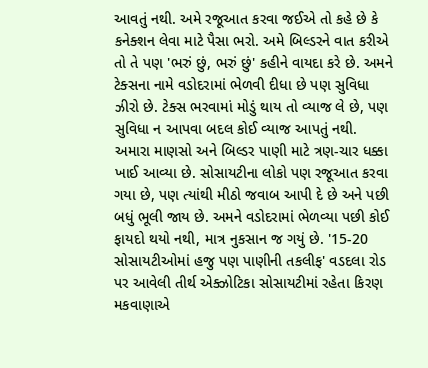આવતું નથી. અમે રજૂઆત કરવા જઈએ તો કહે છે કે કનેક્શન લેવા માટે પૈસા ભરો. અમે બિલ્ડરને વાત કરીએ તો તે પણ 'ભરું છું, ભરું છું' કહીને વાયદા કરે છે. અમને ટેક્સના નામે વડોદરામાં ભેળવી દીધા છે પણ સુવિધા ઝીરો છે. ટેક્સ ભરવામાં મોડું થાય તો વ્યાજ લે છે, પણ સુવિધા ન આપવા બદલ કોઈ વ્યાજ આપતું નથી. અમારા માણસો અને બિલ્ડર પાણી માટે ત્રણ-ચાર ધક્કા ખાઈ આવ્યા છે. સોસાયટીના લોકો પણ રજૂઆત કરવા ગયા છે, પણ ત્યાંથી મીઠો જવાબ આપી દે છે અને પછી બધું ભૂલી જાય છે. અમને વડોદરામાં ભેળવ્યા પછી કોઈ ફાયદો થયો નથી, માત્ર નુકસાન જ ગયું છે. '15-20 સોસાયટીઓમાં હજુ પણ પાણીની તકલીફ' વડદલા રોડ પર આવેલી તીર્થ એક્ઝોટિકા સોસાયટીમાં રહેતા કિરણ મકવાણાએ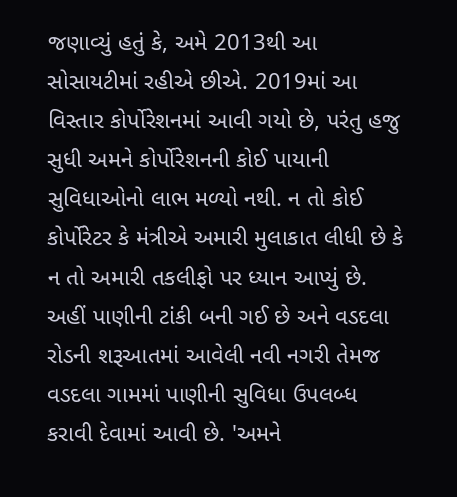જણાવ્યું હતું કે, અમે 2013થી આ સોસાયટીમાં રહીએ છીએ. 2019માં આ વિસ્તાર કોર્પોરેશનમાં આવી ગયો છે, પરંતુ હજુ સુધી અમને કોર્પોરેશનની કોઈ પાયાની સુવિધાઓનો લાભ મળ્યો નથી. ન તો કોઈ કોર્પોરેટર કે મંત્રીએ અમારી મુલાકાત લીધી છે કે ન તો અમારી તકલીફો પર ધ્યાન આપ્યું છે. અહીં પાણીની ટાંકી બની ગઈ છે અને વડદલા રોડની શરૂઆતમાં આવેલી નવી નગરી તેમજ વડદલા ગામમાં પાણીની સુવિધા ઉપલબ્ધ કરાવી દેવામાં આવી છે. 'અમને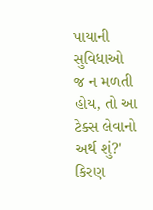પાયાની સુવિધાઓ જ ન મળતી હોય, તો આ ટેક્સ લેવાનો અર્થ શું?' કિરણ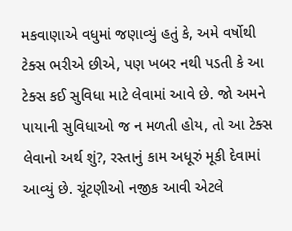મકવાણાએ વધુમાં જણાવ્યું હતું કે, અમે વર્ષોથી ટેક્સ ભરીએ છીએ, પણ ખબર નથી પડતી કે આ ટેક્સ કઈ સુવિધા માટે લેવામાં આવે છે. જો અમને પાયાની સુવિધાઓ જ ન મળતી હોય, તો આ ટેક્સ લેવાનો અર્થ શું?, રસ્તાનું કામ અધૂરું મૂકી દેવામાં આવ્યું છે. ચૂંટણીઓ નજીક આવી એટલે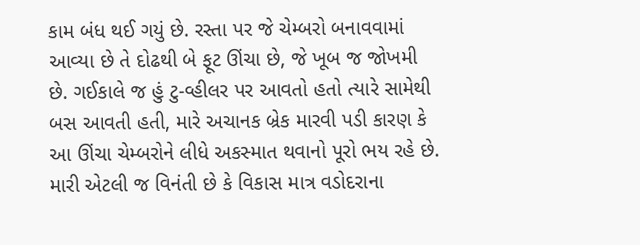કામ બંધ થઈ ગયું છે. રસ્તા પર જે ચેમ્બરો બનાવવામાં આવ્યા છે તે દોઢથી બે ફૂટ ઊંચા છે, જે ખૂબ જ જોખમી છે. ગઈકાલે જ હું ટુ-વ્હીલર પર આવતો હતો ત્યારે સામેથી બસ આવતી હતી, મારે અચાનક બ્રેક મારવી પડી કારણ કે આ ઊંચા ચેમ્બરોને લીધે અકસ્માત થવાનો પૂરો ભય રહે છે. મારી એટલી જ વિનંતી છે કે વિકાસ માત્ર વડોદરાના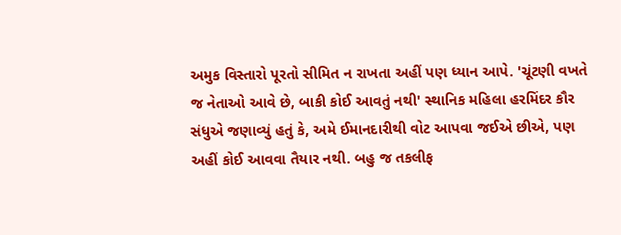અમુક વિસ્તારો પૂરતો સીમિત ન રાખતા અહીં પણ ધ્યાન આપે. 'ચૂંટણી વખતે જ નેતાઓ આવે છે, બાકી કોઈ આવતું નથી' સ્થાનિક મહિલા હરમિંદર કૌર સંધુએ જણાવ્યું હતું કે, અમે ઈમાનદારીથી વોટ આપવા જઈએ છીએ, પણ અહીં કોઈ આવવા તૈયાર નથી. બહુ જ તકલીફ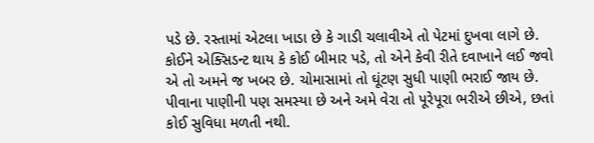પડે છે. રસ્તામાં એટલા ખાડા છે કે ગાડી ચલાવીએ તો પેટમાં દુખવા લાગે છે. કોઈને એક્સિડન્ટ થાય કે કોઈ બીમાર પડે, તો એને કેવી રીતે દવાખાને લઈ જવો એ તો અમને જ ખબર છે. ચોમાસામાં તો ઘૂંટણ સુધી પાણી ભરાઈ જાય છે. પીવાના પાણીની પણ સમસ્યા છે અને અમે વેરા તો પૂરેપૂરા ભરીએ છીએ, છતાં કોઈ સુવિધા મળતી નથી.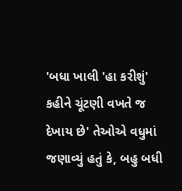'બધા ખાલી 'હા કરીશું' કહીને ચૂંટણી વખતે જ દેખાય છે' તેઓએ વધુમાં જણાવ્યું હતું કે, બહુ બધી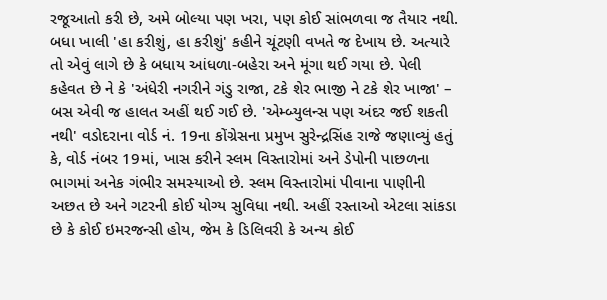રજૂઆતો કરી છે, અમે બોલ્યા પણ ખરા, પણ કોઈ સાંભળવા જ તૈયાર નથી. બધા ખાલી 'હા કરીશું, હા કરીશું' કહીને ચૂંટણી વખતે જ દેખાય છે. અત્યારે તો એવું લાગે છે કે બધાય આંધળા-બહેરા અને મૂંગા થઈ ગયા છે. પેલી કહેવત છે ને કે 'અંધેરી નગરીને ગંડુ રાજા, ટકે શેર ભાજી ને ટકે શેર ખાજા' – બસ એવી જ હાલત અહીં થઈ ગઈ છે. 'એમ્બ્યુલન્સ પણ અંદર જઈ શકતી નથી' વડોદરાના વોર્ડ નં. 19ના કોંગ્રેસના પ્રમુખ સુરેન્દ્રસિંહ રાજે જણાવ્યું હતું કે, વોર્ડ નંબર 19માં, ખાસ કરીને સ્લમ વિસ્તારોમાં અને ડેપોની પાછળના ભાગમાં અનેક ગંભીર સમસ્યાઓ છે. સ્લમ વિસ્તારોમાં પીવાના પાણીની અછત છે અને ગટરની કોઈ યોગ્ય સુવિધા નથી. અહીં રસ્તાઓ એટલા સાંકડા છે કે કોઈ ઇમરજન્સી હોય, જેમ કે ડિલિવરી કે અન્ય કોઈ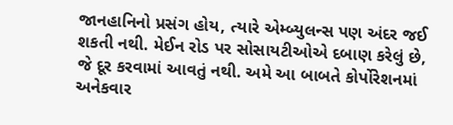જાનહાનિનો પ્રસંગ હોય, ત્યારે એમ્બ્યુલન્સ પણ અંદર જઈ શકતી નથી. મેઈન રોડ પર સોસાયટીઓએ દબાણ કરેલું છે, જે દૂર કરવામાં આવતું નથી. અમે આ બાબતે કોર્પોરેશનમાં અનેકવાર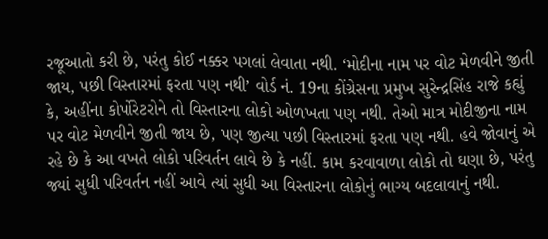રજૂઆતો કરી છે, પરંતુ કોઈ નક્કર પગલાં લેવાતા નથી. ‘મોદીના નામ પર વોટ મેળવીને જીતી જાય, પછી વિસ્તારમાં ફરતા પણ નથી’ વોર્ડ નં. 19ના કોંગ્રેસના પ્રમુખ સુરેન્દ્રસિંહ રાજે કહ્યું કે, અહીંના કોર્પોરેટરોને તો વિસ્તારના લોકો ઓળખતા પણ નથી. તેઓ માત્ર મોદીજીના નામ પર વોટ મેળવીને જીતી જાય છે, પણ જીત્યા પછી વિસ્તારમાં ફરતા પણ નથી. હવે જોવાનું એ રહે છે કે આ વખતે લોકો પરિવર્તન લાવે છે કે નહીં. કામ કરવાવાળા લોકો તો ઘણા છે, પરંતુ જ્યાં સુધી પરિવર્તન નહીં આવે ત્યાં સુધી આ વિસ્તારના લોકોનું ભાગ્ય બદલાવાનું નથી.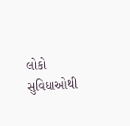લોકો સુવિધાઓથી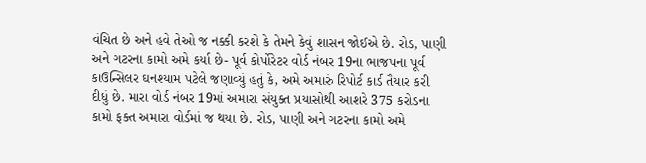વંચિત છે અને હવે તેઓ જ નક્કી કરશે કે તેમને કેવું શાસન જોઈએ છે. રોડ, પાણી અને ગટરના કામો અમે કર્યા છે- પૂર્વ કોર્પોરેટર વોર્ડ નંબર 19ના ભાજપના પૂર્વ કાઉન્સિલર ઘનશ્યામ પટેલે જણાવ્યું હતું કે, અમે અમારું રિપોર્ટ કાર્ડ તૈયાર કરી દીધું છે. મારા વોર્ડ નંબર 19માં અમારા સંયુક્ત પ્રયાસોથી આશરે 375 કરોડના કામો ફક્ત અમારા વોર્ડમાં જ થયા છે. રોડ, પાણી અને ગટરના કામો અમે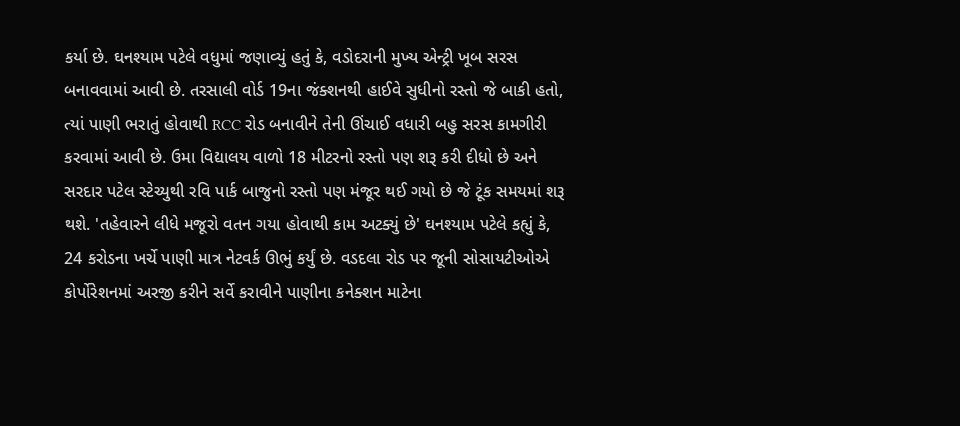કર્યા છે. ઘનશ્યામ પટેલે વધુમાં જણાવ્યું હતું કે, વડોદરાની મુખ્ય એન્ટ્રી ખૂબ સરસ બનાવવામાં આવી છે. તરસાલી વોર્ડ 19ના જંક્શનથી હાઈવે સુધીનો રસ્તો જે બાકી હતો, ત્યાં પાણી ભરાતું હોવાથી RCC રોડ બનાવીને તેની ઊંચાઈ વધારી બહુ સરસ કામગીરી કરવામાં આવી છે. ઉમા વિદ્યાલય વાળો 18 મીટરનો રસ્તો પણ શરૂ કરી દીધો છે અને સરદાર પટેલ સ્ટેચ્યુથી રવિ પાર્ક બાજુનો રસ્તો પણ મંજૂર થઈ ગયો છે જે ટૂંક સમયમાં શરૂ થશે. 'તહેવારને લીધે મજૂરો વતન ગયા હોવાથી કામ અટક્યું છે' ઘનશ્યામ પટેલે કહ્યું કે, 24 કરોડના ખર્ચે પાણી માત્ર નેટવર્ક ઊભું કર્યું છે. વડદલા રોડ પર જૂની સોસાયટીઓએ કોર્પોરેશનમાં અરજી કરીને સર્વે કરાવીને પાણીના કનેક્શન માટેના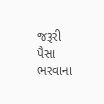જરૂરી પૈસા ભરવાના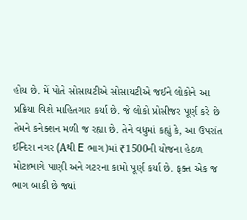હોય છે. મેં પોતે સોસાયટીએ સોસાયટીએ જઈને લોકોને આ પ્રક્રિયા વિશે માહિતગાર કર્યા છે. જે લોકો પ્રોસીજર પૂર્ણ કરે છે તેમને કનેક્શન મળી જ રહ્યા છે. તેને વધુમાં કહ્યું કે, આ ઉપરાંત ઈન્દિરા નગર (Aથી E ભાગ)માં ₹1500ની યોજના હેઠળ મોટાભાગે પાણી અને ગટરના કામો પૂર્ણ કર્યા છે. ફક્ત એક જ ભાગ બાકી છે જ્યાં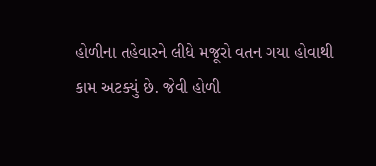હોળીના તહેવારને લીધે મજૂરો વતન ગયા હોવાથી કામ અટક્યું છે. જેવી હોળી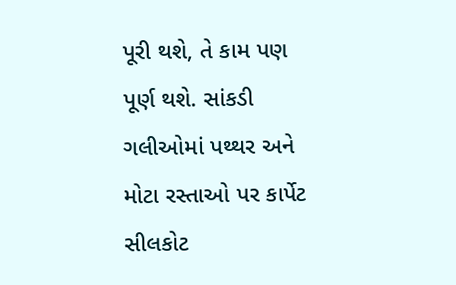પૂરી થશે, તે કામ પણ પૂર્ણ થશે. સાંકડી ગલીઓમાં પથ્થર અને મોટા રસ્તાઓ પર કાર્પેટ સીલકોટ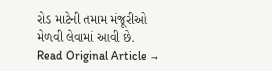રોડ માટેની તમામ મંજૂરીઓ મેળવી લેવામાં આવી છે.
Read Original Article →